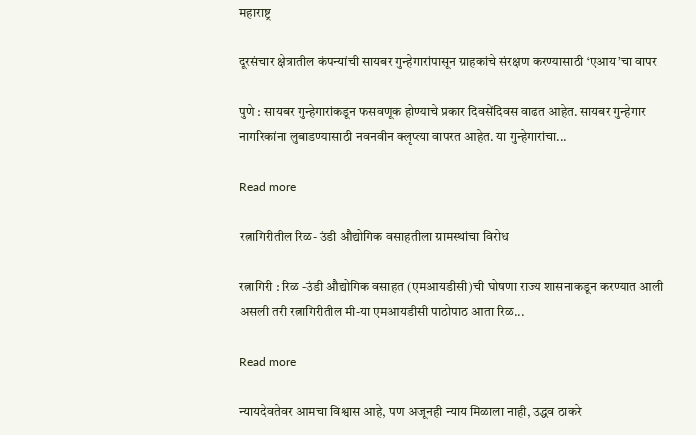महाराष्ट्र

दूरसंचार क्षेत्रातील कंपन्यांची सायबर गुन्हेगारांपासून ग्राहकांचे संरक्षण करण्यासाठी ‘एआय’चा वापर

पुणे : सायबर गुन्हेगारांकडून फसवणूक होण्याचे प्रकार दिवसेंदिवस वाढत आहेत. सायबर गुन्हेगार नागरिकांना लुबाडण्यासाठी नवनवीन क्लृप्त्या वापरत आहेत. या गुन्हेगारांचा...

Read more

रत्नागिरीतील रिळ- उंडी औद्योगिक वसाहतीला ग्रामस्थांचा विरोध

रत्नागिरी : रिळ -उंडी औद्योगिक वसाहत (एमआयडीसी)ची घोषणा राज्य शासनाकडून करण्यात आली असली तरी रत्नागिरीतील मी-या एमआयडीसी पाठोपाठ आता रिळ...

Read more

न्यायदेवतेवर आमचा विश्वास आहे, पण अजूनही न्याय मिळाला नाही, उद्धव ठाकरे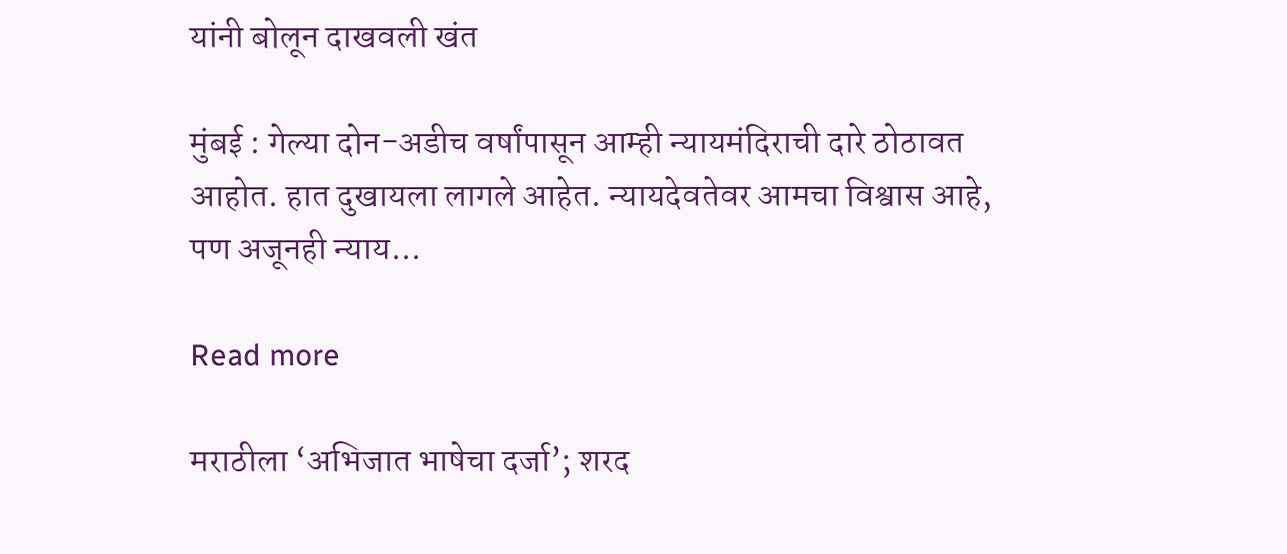यांनी बोलून दाखवली खंत

मुंबई : गेल्या दोन-अडीच वर्षांपासून आम्ही न्यायमंदिराची दारे ठोठावत आहोत. हात दुखायला लागले आहेत. न्यायदेवतेवर आमचा विश्वास आहे, पण अजूनही न्याय...

Read more

मराठीला ‘अभिजात भाषेचा दर्जा’; शरद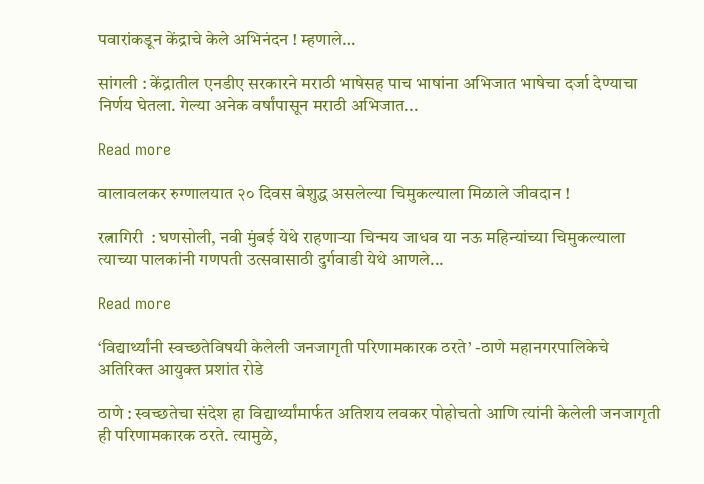पवारांकडून केंद्राचे केले अभिनंदन ! म्हणाले…

सांगली : केंद्रातील एनडीए सरकारने मराठी भाषेसह पाच भाषांना अभिजात भाषेचा दर्जा देण्याचा निर्णय घेतला. गेल्या अनेक वर्षांपासून मराठी अभिजात...

Read more

वालावलकर रुग्णालयात २० दिवस बेशुद्ध असलेल्या चिमुकल्याला मिळाले जीवदान !

रत्नागिरी  : घणसोली, नवी मुंबई येथे राहणाऱ्या चिन्मय जाधव या नऊ महिन्यांच्या चिमुकल्याला त्याच्या पालकांनी गणपती उत्सवासाठी दुर्गवाडी येथे आणले...

Read more

‘विद्यार्थ्यांनी स्वच्छतेविषयी केलेली जनजागृती परिणामकारक ठरते’ -ठाणे महानगरपालिकेचे अतिरिक्त आयुक्त प्रशांत रोडे

ठाणे : स्वच्छतेचा संदेश हा विद्यार्थ्यांमार्फत अतिशय लवकर पोहोचतो आणि त्यांनी केलेली जनजागृती ही परिणामकारक ठरते. त्यामुळे,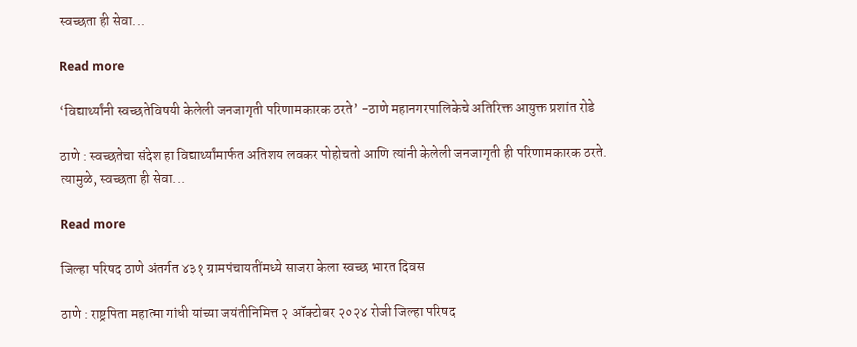स्वच्छता ही सेवा...

Read more

‘विद्यार्थ्यांनी स्वच्छतेविषयी केलेली जनजागृती परिणामकारक ठरते’ -ठाणे महानगरपालिकेचे अतिरिक्त आयुक्त प्रशांत रोडे

ठाणे : स्वच्छतेचा संदेश हा विद्यार्थ्यांमार्फत अतिशय लवकर पोहोचतो आणि त्यांनी केलेली जनजागृती ही परिणामकारक ठरते. त्यामुळे, स्वच्छता ही सेवा...

Read more

जिल्हा परिषद ठाणे अंतर्गत ४३१ ग्रामपंचायतींमध्ये साजरा केला स्वच्छ भारत दिवस

ठाणे : राष्ट्रपिता महात्मा गांधी यांच्या जयंतीनिमित्त २ ऑक्टोबर २०२४ रोजी जिल्हा परिषद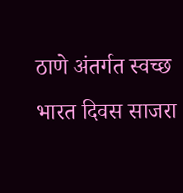ठाणे अंतर्गत स्वच्छ भारत दिवस साजरा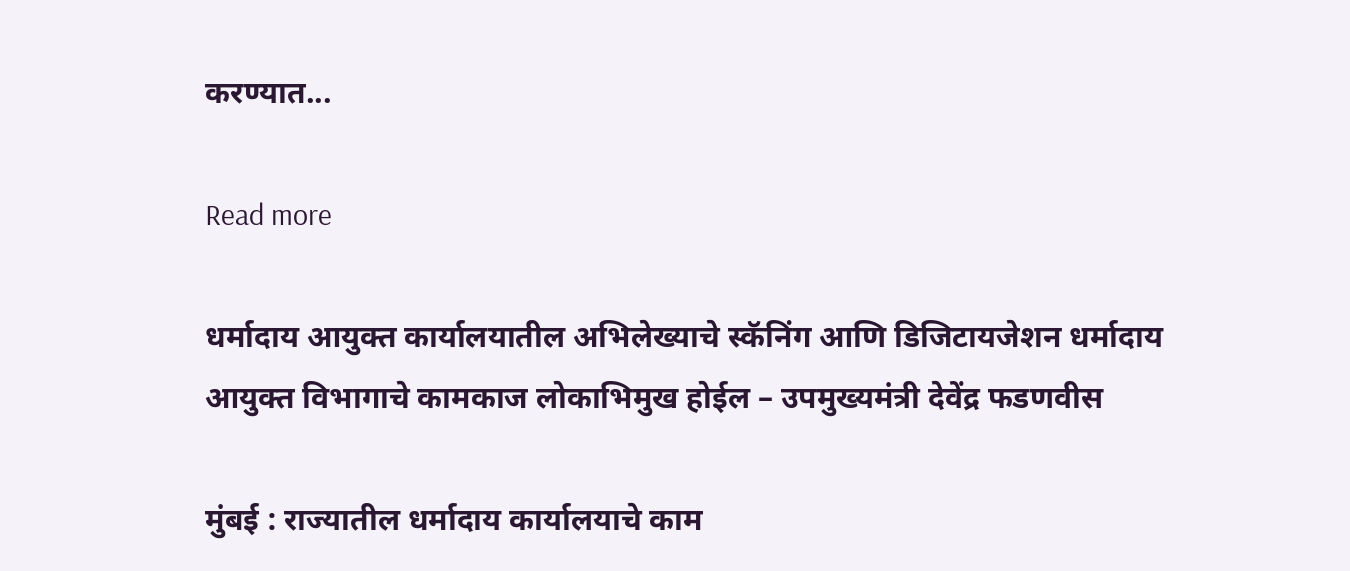करण्यात...

Read more

धर्मादाय आयुक्त कार्यालयातील अभिलेख्याचे स्कॅनिंग आणि डिजिटायजेशन धर्मादाय आयुक्त विभागाचे कामकाज लोकाभिमुख होईल – उपमुख्यमंत्री देवेंद्र फडणवीस

मुंबई : राज्यातील धर्मादाय कार्यालयाचे काम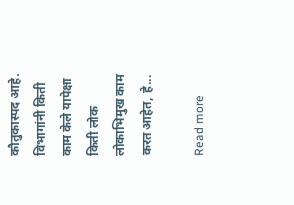कौतुकास्पद आहे. विभागांनी किती काम केले यापेक्षा किती लोक लोकाभिमुख काम करत आहेत, हे...

Read more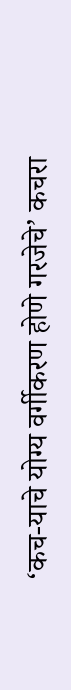‘कच-याचे योग्य वर्गीकरण होणे गरजेचे’ कचरा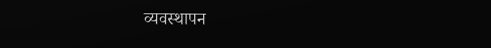व्यवस्थापन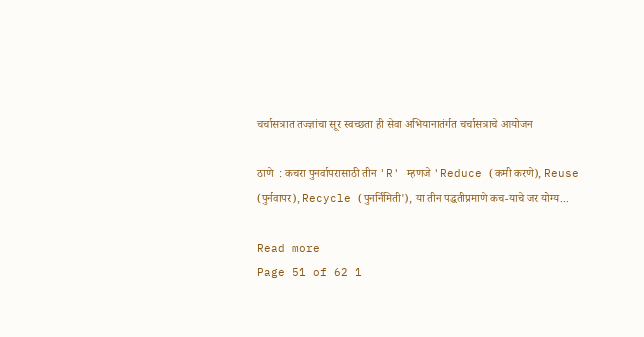चर्चासत्रात तज्ज्ञांचा सूर स्वच्छता ही सेवा अभियानातंर्गत चर्चासत्राचे आयोजन

ठाणे  : कचरा पुनर्वापरासाठी तीन 'R' म्हणजे 'Reduce (कमी करणे), Reuse (पुर्नवापर), Recycle (पुनर्निमिती'), या तीन पद्धतीप्रमाणे कच-याचे जर योग्य...

Read more
Page 51 of 62 1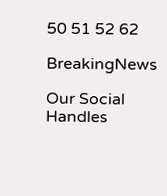50 51 52 62

BreakingNews

Our Social Handles